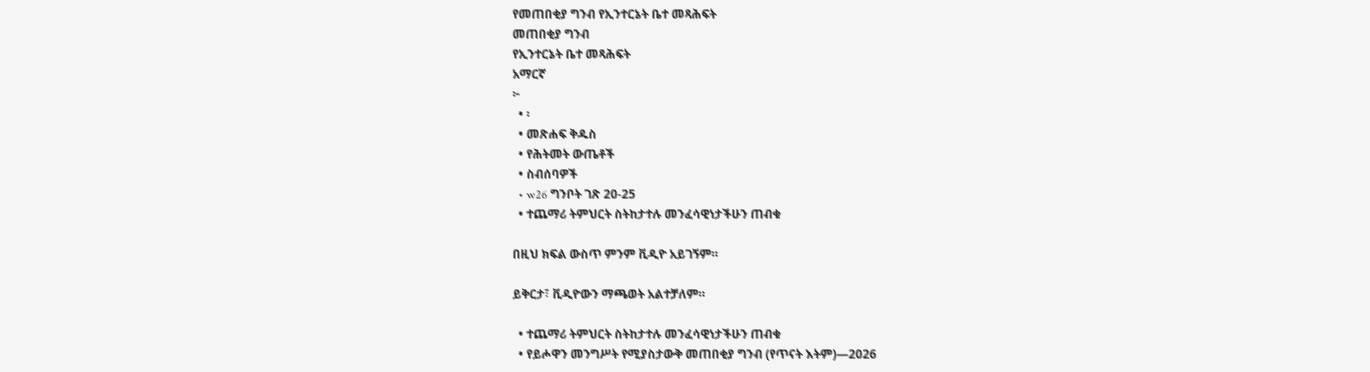የመጠበቂያ ግንብ የኢንተርኔት ቤተ መጻሕፍት
መጠበቂያ ግንብ
የኢንተርኔት ቤተ መጻሕፍት
አማርኛ
፦
  • ፡
  • መጽሐፍ ቅዱስ
  • የሕትመት ውጤቶች
  • ስብሰባዎች
  • w26 ግንቦት ገጽ 20-25
  • ተጨማሪ ትምህርት ስትከታተሉ መንፈሳዊነታችሁን ጠብቁ

በዚህ ክፍል ውስጥ ምንም ቪዲዮ አይገኝም።

ይቅርታ፣ ቪዲዮውን ማጫወት አልተቻለም።

  • ተጨማሪ ትምህርት ስትከታተሉ መንፈሳዊነታችሁን ጠብቁ
  • የይሖዋን መንግሥት የሚያስታውቅ መጠበቂያ ግንብ (የጥናት እትም)—2026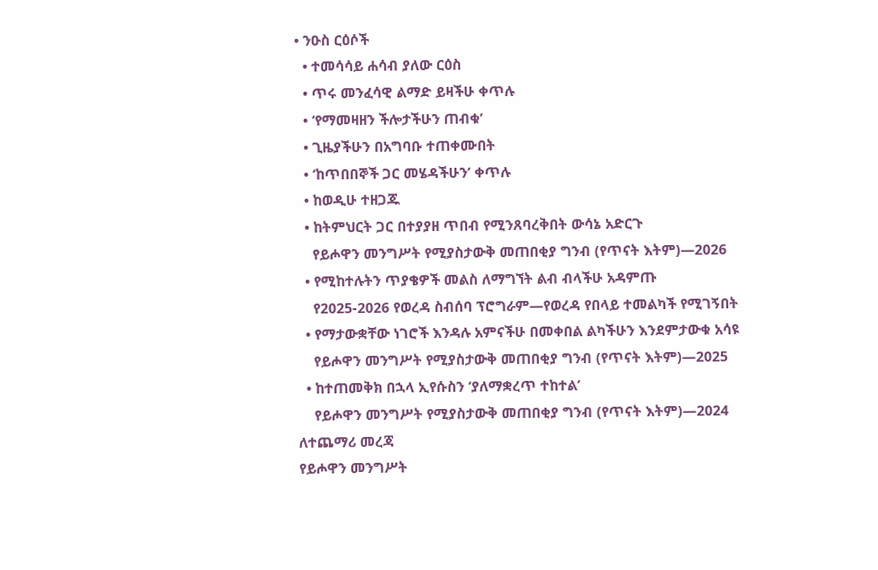• ንዑስ ርዕሶች
  • ተመሳሳይ ሐሳብ ያለው ርዕስ
  • ጥሩ መንፈሳዊ ልማድ ይዛችሁ ቀጥሉ
  • ‘የማመዛዘን ችሎታችሁን ጠብቁ’
  • ጊዜያችሁን በአግባቡ ተጠቀሙበት
  • ‘ከጥበበኞች ጋር መሄዳችሁን’ ቀጥሉ
  • ከወዲሁ ተዘጋጁ
  • ከትምህርት ጋር በተያያዘ ጥበብ የሚንጸባረቅበት ውሳኔ አድርጉ
    የይሖዋን መንግሥት የሚያስታውቅ መጠበቂያ ግንብ (የጥናት እትም)—2026
  • የሚከተሉትን ጥያቄዎች መልስ ለማግኘት ልብ ብላችሁ አዳምጡ
    የ2025-2026 የወረዳ ስብሰባ ፕሮግራም—የወረዳ የበላይ ተመልካች የሚገኝበት
  • የማታውቋቸው ነገሮች እንዳሉ አምናችሁ በመቀበል ልካችሁን እንደምታውቁ አሳዩ
    የይሖዋን መንግሥት የሚያስታውቅ መጠበቂያ ግንብ (የጥናት እትም)—2025
  • ከተጠመቅክ በኋላ ኢየሱስን ‘ያለማቋረጥ ተከተል’
    የይሖዋን መንግሥት የሚያስታውቅ መጠበቂያ ግንብ (የጥናት እትም)—2024
ለተጨማሪ መረጃ
የይሖዋን መንግሥት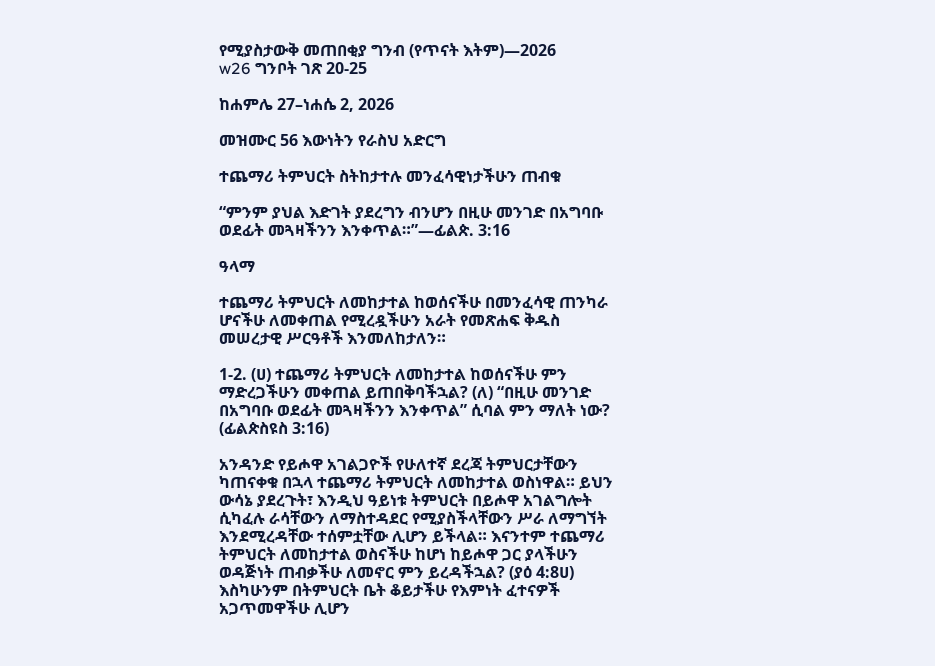የሚያስታውቅ መጠበቂያ ግንብ (የጥናት እትም)—2026
w26 ግንቦት ገጽ 20-25

ከሐምሌ 27–ነሐሴ 2, 2026

መዝሙር 56 እውነትን የራስህ አድርግ

ተጨማሪ ትምህርት ስትከታተሉ መንፈሳዊነታችሁን ጠብቁ

“ምንም ያህል እድገት ያደረግን ብንሆን በዚሁ መንገድ በአግባቡ ወደፊት መጓዛችንን እንቀጥል።”—ፊልጵ. 3:16

ዓላማ

ተጨማሪ ትምህርት ለመከታተል ከወሰናችሁ በመንፈሳዊ ጠንካራ ሆናችሁ ለመቀጠል የሚረዷችሁን አራት የመጽሐፍ ቅዱስ መሠረታዊ ሥርዓቶች እንመለከታለን።

1-2. (ሀ) ተጨማሪ ትምህርት ለመከታተል ከወሰናችሁ ምን ማድረጋችሁን መቀጠል ይጠበቅባችኋል? (ለ) “በዚሁ መንገድ በአግባቡ ወደፊት መጓዛችንን እንቀጥል” ሲባል ምን ማለት ነው? (ፊልጵስዩስ 3:16)

አንዳንድ የይሖዋ አገልጋዮች የሁለተኛ ደረጃ ትምህርታቸውን ካጠናቀቁ በኋላ ተጨማሪ ትምህርት ለመከታተል ወስነዋል። ይህን ውሳኔ ያደረጉት፣ እንዲህ ዓይነቱ ትምህርት በይሖዋ አገልግሎት ሲካፈሉ ራሳቸውን ለማስተዳደር የሚያስችላቸውን ሥራ ለማግኘት እንደሚረዳቸው ተሰምቷቸው ሊሆን ይችላል። እናንተም ተጨማሪ ትምህርት ለመከታተል ወስናችሁ ከሆነ ከይሖዋ ጋር ያላችሁን ወዳጅነት ጠብቃችሁ ለመኖር ምን ይረዳችኋል? (ያዕ 4:8ሀ) እስካሁንም በትምህርት ቤት ቆይታችሁ የእምነት ፈተናዎች አጋጥመዋችሁ ሊሆን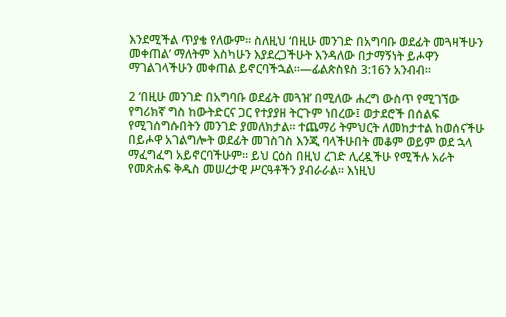እንደሚችል ጥያቄ የለውም። ስለዚህ ‘በዚሁ መንገድ በአግባቡ ወደፊት መጓዛችሁን መቀጠል’ ማለትም እስካሁን እያደረጋችሁት እንዳለው በታማኝነት ይሖዋን ማገልገላችሁን መቀጠል ይኖርባችኋል።—ፊልጵስዩስ 3:16ን አንብብ።

2 ‘በዚሁ መንገድ በአግባቡ ወደፊት መጓዝ’ በሚለው ሐረግ ውስጥ የሚገኘው የግሪክኛ ግስ ከውትድርና ጋር የተያያዘ ትርጉም ነበረው፤ ወታደሮች በሰልፍ የሚገሰግሱበትን መንገድ ያመለክታል። ተጨማሪ ትምህርት ለመከታተል ከወሰናችሁ በይሖዋ አገልግሎት ወደፊት መገስገስ እንጂ ባላችሁበት መቆም ወይም ወደ ኋላ ማፈግፈግ አይኖርባችሁም። ይህ ርዕስ በዚህ ረገድ ሊረዷችሁ የሚችሉ አራት የመጽሐፍ ቅዱስ መሠረታዊ ሥርዓቶችን ያብራራል። እነዚህ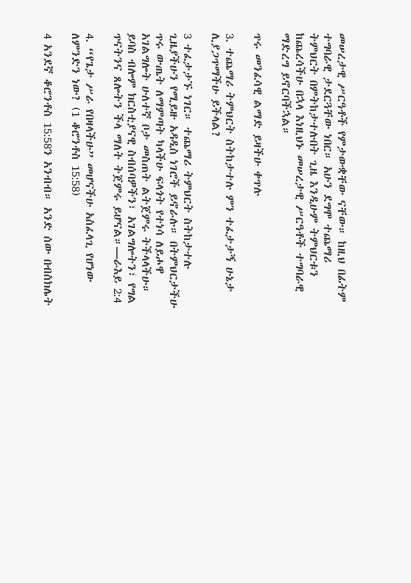መሠረታዊ ሥርዓቶች የምታውቋቸው ናቸው። ከዚህ በፊትም ተግባራዊ ታደርጓቸው ነበር። አሁን ደግሞ ተጨማሪ ትምህርት በምትከታተሉበት ጊዜ እንዲሁም ትምህርቱን ከጨረሳችሁ በኋላ እነዚህኑ መሠረታዊ ሥርዓቶች ተግባራዊ ማድረግ ይኖርባችኋል።

ጥሩ መንፈሳዊ ልማድ ይዛችሁ ቀጥሉ

3. ተጨማሪ ትምህርት ስትከታተሉ ምን ተፈታታኝ ሁኔታ ሊያጋጥማችሁ ይችላል?

3 ተፈታታኙ ነገር። ተጨማሪ ትምህርት ስትከታተሉ ጊዜያችሁን የሚይዙ አዳዲስ ነገሮች ይኖራሉ። በትምህርታችሁ ጥሩ ውጤት ለማምጣት ካላችሁ ፍላጎት የተነሳ ለይሖዋ አገልግሎት ሁለተኛ ቦታ መስጠት ልትጀምሩ ትችላላችሁ። ይባስ ብሎም ክርስቲያናዊ ስብሰባዎችን፣ አገልግሎትን፣ የግል ጥናትንና ጸሎትን ችላ ማለት ትጀምሩ ይሆናል።—ራእይ 2:4

4. “የጌታ ሥራ የበዛላችሁ” መሆናችሁ አስፈላጊ የሆነው ለምንድን ነው? (1 ቆሮንቶስ 15:58)

4 አንደኛ ቆሮንቶስ 15:58ን አንብብ። አንድ ሰው በብስክሌት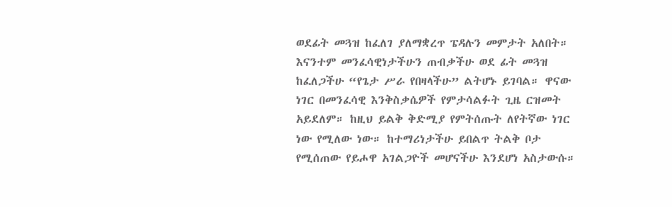ወደፊት መጓዝ ከፈለገ ያለማቋረጥ ፔዳሉን መምታት አለበት። እናንተም መንፈሳዊነታችሁን ጠብቃችሁ ወደ ፊት መጓዝ ከፈለጋችሁ “የጌታ ሥራ የበዛላችሁ” ልትሆኑ ይገባል። ዋናው ነገር በመንፈሳዊ እንቅስቃሴዎች የምታሳልፉት ጊዜ ርዝመት አይደለም። ከዚህ ይልቅ ቅድሚያ የምትሰጡት ለየትኛው ነገር ነው የሚለው ነው። ከተማሪነታችሁ ይበልጥ ትልቅ ቦታ የሚሰጠው የይሖዋ አገልጋዮች መሆናችሁ እንደሆነ አስታውሱ።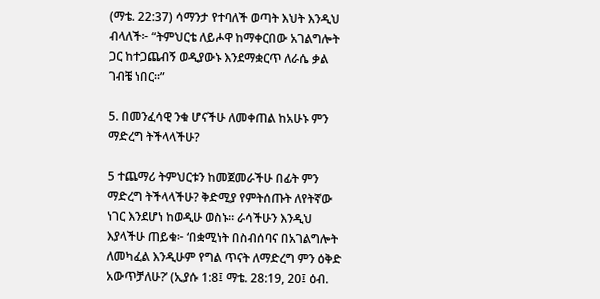(ማቴ. 22:37) ሳማንታ የተባለች ወጣት እህት እንዲህ ብላለች፦ “ትምህርቴ ለይሖዋ ከማቀርበው አገልግሎት ጋር ከተጋጨብኝ ወዲያውኑ እንደማቋርጥ ለራሴ ቃል ገብቼ ነበር።”

5. በመንፈሳዊ ንቁ ሆናችሁ ለመቀጠል ከአሁኑ ምን ማድረግ ትችላላችሁ?

5 ተጨማሪ ትምህርቱን ከመጀመራችሁ በፊት ምን ማድረግ ትችላላችሁ? ቅድሚያ የምትሰጡት ለየትኛው ነገር እንደሆነ ከወዲሁ ወስኑ። ራሳችሁን እንዲህ እያላችሁ ጠይቁ፦ ‘በቋሚነት በስብሰባና በአገልግሎት ለመካፈል እንዲሁም የግል ጥናት ለማድረግ ምን ዕቅድ አውጥቻለሁ?’ (ኢያሱ 1:8፤ ማቴ. 28:19, 20፤ ዕብ.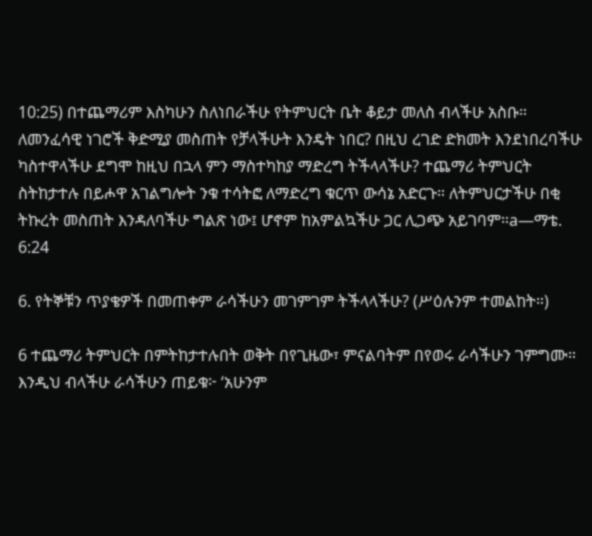10:25) በተጨማሪም እስካሁን ስለነበራችሁ የትምህርት ቤት ቆይታ መለስ ብላችሁ አስቡ። ለመንፈሳዊ ነገሮች ቅድሚያ መስጠት የቻላችሁት እንዴት ነበር? በዚህ ረገድ ድክመት እንደነበረባችሁ ካስተዋላችሁ ደግሞ ከዚህ በኋላ ምን ማስተካከያ ማድረግ ትችላላችሁ? ተጨማሪ ትምህርት ስትከታተሉ በይሖዋ አገልግሎት ንቁ ተሳትፎ ለማድረግ ቁርጥ ውሳኔ አድርጉ። ለትምህርታችሁ በቂ ትኩረት መስጠት እንዳለባችሁ ግልጽ ነው፤ ሆኖም ከአምልኳችሁ ጋር ሊጋጭ አይገባም።a—ማቴ. 6:24

6. የትኞቹን ጥያቄዎች በመጠቀም ራሳችሁን መገምገም ትችላላችሁ? (ሥዕሉንም ተመልከት።)

6 ተጨማሪ ትምህርት በምትከታተሉበት ወቅት በየጊዜው፣ ምናልባትም በየወሩ ራሳችሁን ገምግሙ። እንዲህ ብላችሁ ራሳችሁን ጠይቁ፦ ‘አሁንም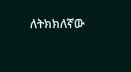ለትክክለኛው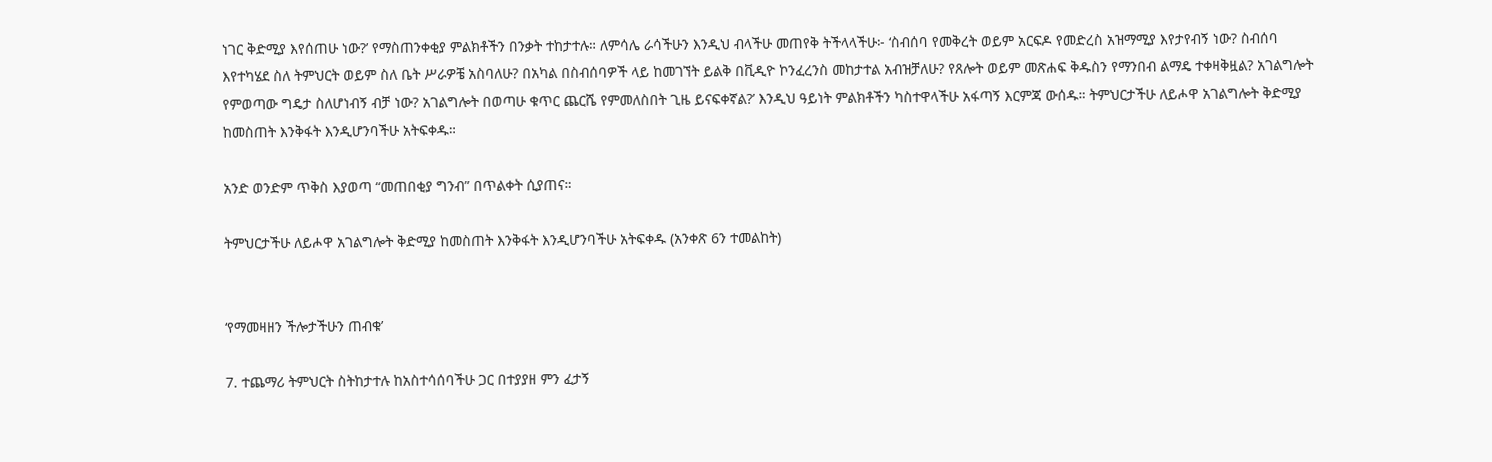ነገር ቅድሚያ እየሰጠሁ ነው?’ የማስጠንቀቂያ ምልክቶችን በንቃት ተከታተሉ። ለምሳሌ ራሳችሁን እንዲህ ብላችሁ መጠየቅ ትችላላችሁ፦ ‘ስብሰባ የመቅረት ወይም አርፍዶ የመድረስ አዝማሚያ እየታየብኝ ነው? ስብሰባ እየተካሄደ ስለ ትምህርት ወይም ስለ ቤት ሥራዎቼ አስባለሁ? በአካል በስብሰባዎች ላይ ከመገኘት ይልቅ በቪዲዮ ኮንፈረንስ መከታተል አብዝቻለሁ? የጸሎት ወይም መጽሐፍ ቅዱስን የማንበብ ልማዴ ተቀዛቅዟል? አገልግሎት የምወጣው ግዴታ ስለሆነብኝ ብቻ ነው? አገልግሎት በወጣሁ ቁጥር ጨርሼ የምመለስበት ጊዜ ይናፍቀኛል?’ እንዲህ ዓይነት ምልክቶችን ካስተዋላችሁ አፋጣኝ እርምጃ ውሰዱ። ትምህርታችሁ ለይሖዋ አገልግሎት ቅድሚያ ከመስጠት እንቅፋት እንዲሆንባችሁ አትፍቀዱ።

አንድ ወንድም ጥቅስ እያወጣ “መጠበቂያ ግንብ” በጥልቀት ሲያጠና።

ትምህርታችሁ ለይሖዋ አገልግሎት ቅድሚያ ከመስጠት እንቅፋት እንዲሆንባችሁ አትፍቀዱ (አንቀጽ 6ን ተመልከት)


‘የማመዛዘን ችሎታችሁን ጠብቁ’

7. ተጨማሪ ትምህርት ስትከታተሉ ከአስተሳሰባችሁ ጋር በተያያዘ ምን ፈታኝ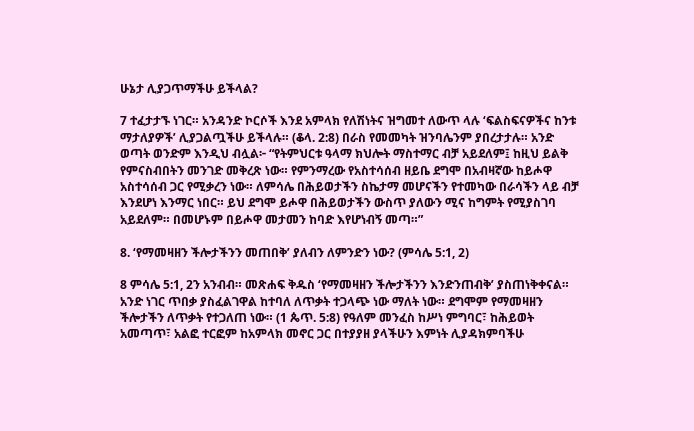ሁኔታ ሊያጋጥማችሁ ይችላል?

7 ተፈታታኙ ነገር። አንዳንድ ኮርሶች እንደ አምላክ የለሽነትና ዝግመተ ለውጥ ላሉ ‘ፍልስፍናዎችና ከንቱ ማታለያዎች’ ሊያጋልጧችሁ ይችላሉ። (ቆላ. 2:8) በራስ የመመካት ዝንባሌንም ያበረታታሉ። አንድ ወጣት ወንድም እንዲህ ብሏል፦ “የትምህርቱ ዓላማ ክህሎት ማስተማር ብቻ አይደለም፤ ከዚህ ይልቅ የምናስብበትን መንገድ መቅረጽ ነው። የምንማረው የአስተሳሰብ ዘይቤ ደግሞ በአብዛኛው ከይሖዋ አስተሳሰብ ጋር የሚቃረን ነው። ለምሳሌ በሕይወታችን ስኬታማ መሆናችን የተመካው በራሳችን ላይ ብቻ እንደሆነ እንማር ነበር። ይህ ደግሞ ይሖዋ በሕይወታችን ውስጥ ያለውን ሚና ከግምት የሚያስገባ አይደለም። በመሆኑም በይሖዋ መታመን ከባድ እየሆነብኝ መጣ።”

8. ‘የማመዛዘን ችሎታችንን መጠበቅ’ ያለብን ለምንድን ነው? (ምሳሌ 5:1, 2)

8 ምሳሌ 5:1, 2ን አንብብ። መጽሐፍ ቅዱስ ‘የማመዛዘን ችሎታችንን እንድንጠብቅ’ ያስጠነቅቀናል። አንድ ነገር ጥበቃ ያስፈልገዋል ከተባለ ለጥቃት ተጋላጭ ነው ማለት ነው። ደግሞም የማመዛዘን ችሎታችን ለጥቃት የተጋለጠ ነው። (1 ጴጥ. 5:8) የዓለም መንፈስ ከሥነ ምግባር፣ ከሕይወት አመጣጥ፣ አልፎ ተርፎም ከአምላክ መኖር ጋር በተያያዘ ያላችሁን እምነት ሊያዳክምባችሁ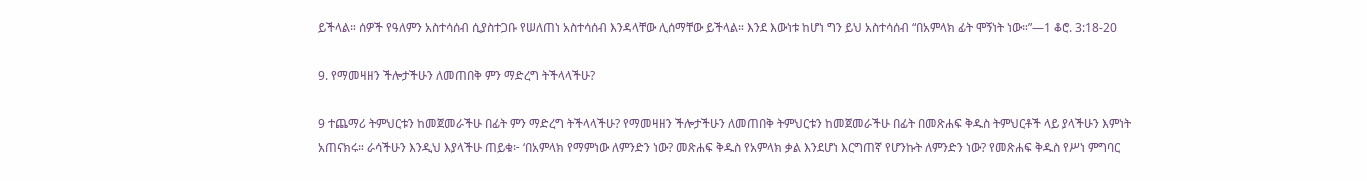ይችላል። ሰዎች የዓለምን አስተሳሰብ ሲያስተጋቡ የሠለጠነ አስተሳሰብ እንዳላቸው ሊሰማቸው ይችላል። እንደ እውነቱ ከሆነ ግን ይህ አስተሳሰብ “በአምላክ ፊት ሞኝነት ነው።”—1 ቆሮ. 3:18-20

9. የማመዛዘን ችሎታችሁን ለመጠበቅ ምን ማድረግ ትችላላችሁ?

9 ተጨማሪ ትምህርቱን ከመጀመራችሁ በፊት ምን ማድረግ ትችላላችሁ? የማመዛዘን ችሎታችሁን ለመጠበቅ ትምህርቱን ከመጀመራችሁ በፊት በመጽሐፍ ቅዱስ ትምህርቶች ላይ ያላችሁን እምነት አጠናክሩ። ራሳችሁን እንዲህ እያላችሁ ጠይቁ፦ ‘በአምላክ የማምነው ለምንድን ነው? መጽሐፍ ቅዱስ የአምላክ ቃል እንደሆነ እርግጠኛ የሆንኩት ለምንድን ነው? የመጽሐፍ ቅዱስ የሥነ ምግባር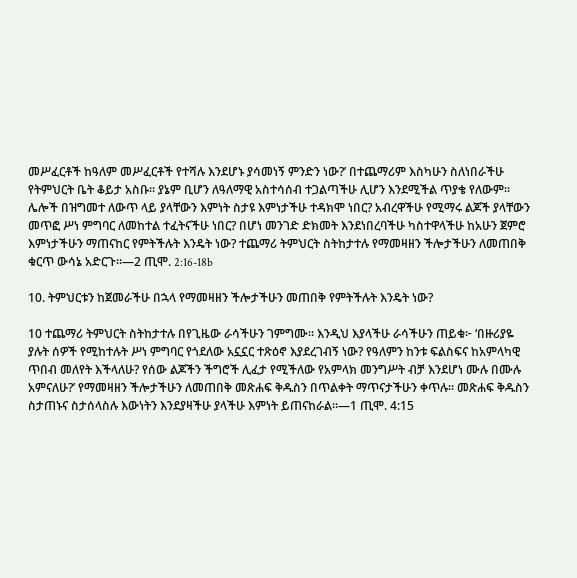መሥፈርቶች ከዓለም መሥፈርቶች የተሻሉ እንደሆኑ ያሳመነኝ ምንድን ነው?’ በተጨማሪም እስካሁን ስለነበራችሁ የትምህርት ቤት ቆይታ አስቡ። ያኔም ቢሆን ለዓለማዊ አስተሳሰብ ተጋልጣችሁ ሊሆን እንደሚችል ጥያቄ የለውም። ሌሎች በዝግመተ ለውጥ ላይ ያላቸውን እምነት ስታዩ እምነታችሁ ተዳክሞ ነበር? አብረዋችሁ የሚማሩ ልጆች ያላቸውን መጥፎ ሥነ ምግባር ለመከተል ተፈትናችሁ ነበር? በሆነ መንገድ ድክመት እንደነበረባችሁ ካስተዋላችሁ ከአሁን ጀምሮ እምነታችሁን ማጠናከር የምትችሉት እንዴት ነው? ተጨማሪ ትምህርት ስትከታተሉ የማመዛዘን ችሎታችሁን ለመጠበቅ ቁርጥ ውሳኔ አድርጉ።—2 ጢሞ. 2:16-18b

10. ትምህርቱን ከጀመራችሁ በኋላ የማመዛዘን ችሎታችሁን መጠበቅ የምትችሉት እንዴት ነው?

10 ተጨማሪ ትምህርት ስትከታተሉ በየጊዜው ራሳችሁን ገምግሙ። እንዲህ እያላችሁ ራሳችሁን ጠይቁ፦ ‘በዙሪያዬ ያሉት ሰዎች የሚከተሉት ሥነ ምግባር የጎደለው አኗኗር ተጽዕኖ እያደረገብኝ ነው? የዓለምን ከንቱ ፍልስፍና ከአምላካዊ ጥበብ መለየት እችላለሁ? የሰው ልጆችን ችግሮች ሊፈታ የሚችለው የአምላክ መንግሥት ብቻ እንደሆነ ሙሉ በሙሉ አምናለሁ?’ የማመዛዘን ችሎታችሁን ለመጠበቅ መጽሐፍ ቅዱስን በጥልቀት ማጥናታችሁን ቀጥሉ። መጽሐፍ ቅዱስን ስታጠኑና ስታሰላስሉ እውነትን እንደያዛችሁ ያላችሁ እምነት ይጠናከራል።—1 ጢሞ. 4:15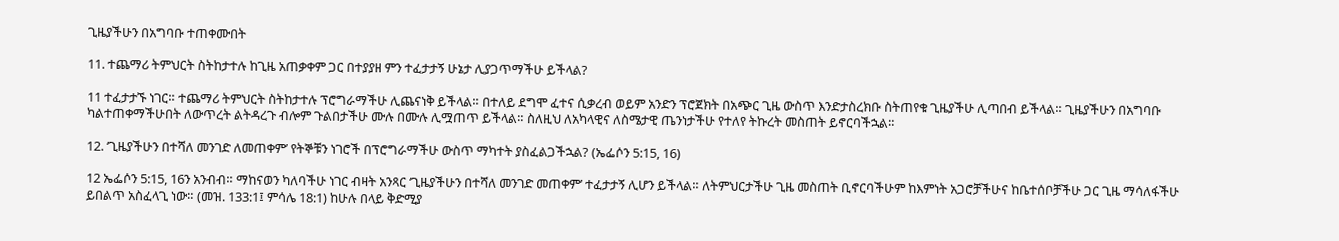ጊዜያችሁን በአግባቡ ተጠቀሙበት

11. ተጨማሪ ትምህርት ስትከታተሉ ከጊዜ አጠቃቀም ጋር በተያያዘ ምን ተፈታታኝ ሁኔታ ሊያጋጥማችሁ ይችላል?

11 ተፈታታኙ ነገር። ተጨማሪ ትምህርት ስትከታተሉ ፕሮግራማችሁ ሊጨናነቅ ይችላል። በተለይ ደግሞ ፈተና ሲቃረብ ወይም አንድን ፕሮጀክት በአጭር ጊዜ ውስጥ እንድታስረክቡ ስትጠየቁ ጊዜያችሁ ሊጣበብ ይችላል። ጊዜያችሁን በአግባቡ ካልተጠቀማችሁበት ለውጥረት ልትዳረጉ ብሎም ጉልበታችሁ ሙሉ በሙሉ ሊሟጠጥ ይችላል። ስለዚህ ለአካላዊና ለስሜታዊ ጤንነታችሁ የተለየ ትኩረት መስጠት ይኖርባችኋል።

12. ‘ጊዜያችሁን በተሻለ መንገድ ለመጠቀም’ የትኞቹን ነገሮች በፕሮግራማችሁ ውስጥ ማካተት ያስፈልጋችኋል? (ኤፌሶን 5:15, 16)

12 ኤፌሶን 5:15, 16ን አንብብ። ማከናወን ካለባችሁ ነገር ብዛት አንጻር ‘ጊዜያችሁን በተሻለ መንገድ መጠቀም’ ተፈታታኝ ሊሆን ይችላል። ለትምህርታችሁ ጊዜ መስጠት ቢኖርባችሁም ከእምነት አጋሮቻችሁና ከቤተሰቦቻችሁ ጋር ጊዜ ማሳለፋችሁ ይበልጥ አስፈላጊ ነው። (መዝ. 133:1፤ ምሳሌ 18:1) ከሁሉ በላይ ቅድሚያ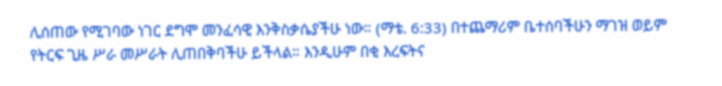ሊሰጠው የሚገባው ነገር ደግሞ መንፈሳዊ እንቅስቃሴያችሁ ነው። (ማቴ. 6:33) በተጨማሪም ቤተሰባችሁን ማገዝ ወይም የትርፍ ጊዜ ሥራ መሥራት ሊጠበቅባችሁ ይችላል። እንዲሁም በቂ እረፍትና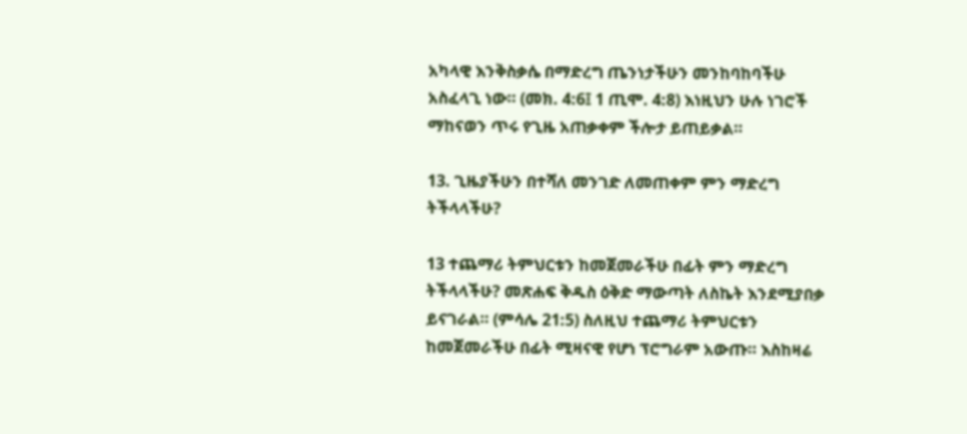አካላዊ እንቅስቃሴ በማድረግ ጤንነታችሁን መንከባከባችሁ አስፈላጊ ነው። (መክ. 4:6፤ 1 ጢሞ. 4:8) እነዚህን ሁሉ ነገሮች ማከናወን ጥሩ የጊዜ አጠቃቀም ችሎታ ይጠይቃል።

13. ጊዜያችሁን በተሻለ መንገድ ለመጠቀም ምን ማድረግ ትችላላችሁ?

13 ተጨማሪ ትምህርቱን ከመጀመራችሁ በፊት ምን ማድረግ ትችላላችሁ? መጽሐፍ ቅዱስ ዕቅድ ማውጣት ለስኬት እንደሚያበቃ ይናገራል። (ምሳሌ 21:5) ስለዚህ ተጨማሪ ትምህርቱን ከመጀመራችሁ በፊት ሚዛናዊ የሆነ ፕሮግራም አውጡ። እስከዛሬ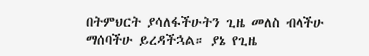በትምህርት ያሳለፋችሁትን ጊዜ መለስ ብላችሁ ማሰባችሁ ይረዳችኋል። ያኔ የጊዜ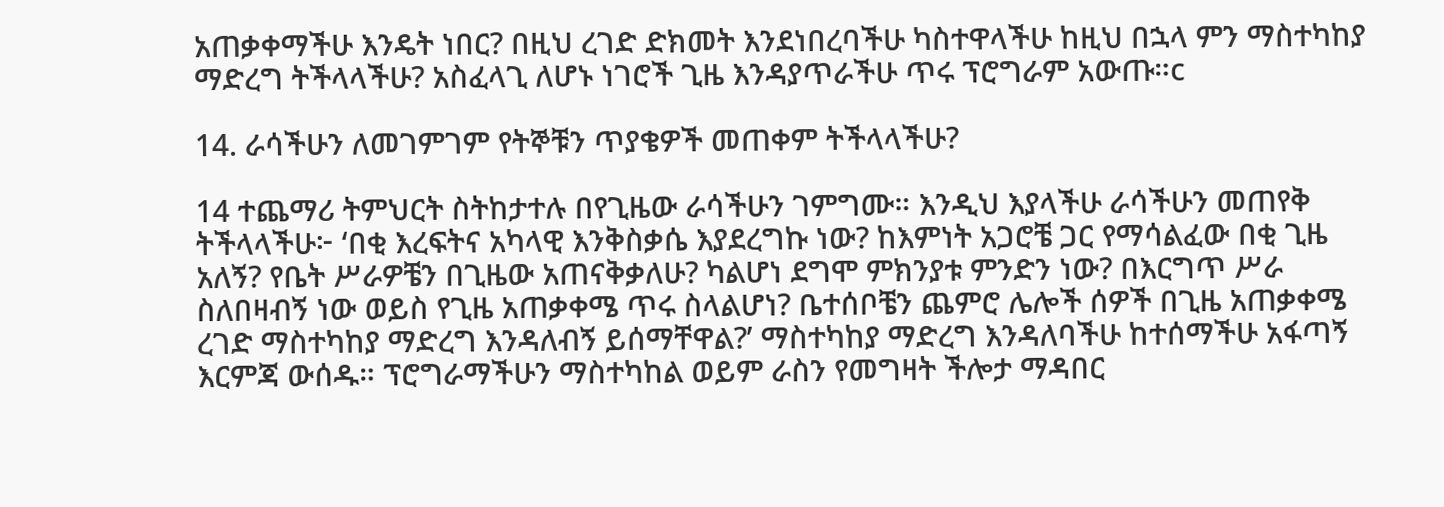አጠቃቀማችሁ እንዴት ነበር? በዚህ ረገድ ድክመት እንደነበረባችሁ ካስተዋላችሁ ከዚህ በኋላ ምን ማስተካከያ ማድረግ ትችላላችሁ? አስፈላጊ ለሆኑ ነገሮች ጊዜ እንዳያጥራችሁ ጥሩ ፕሮግራም አውጡ።c

14. ራሳችሁን ለመገምገም የትኞቹን ጥያቄዎች መጠቀም ትችላላችሁ?

14 ተጨማሪ ትምህርት ስትከታተሉ በየጊዜው ራሳችሁን ገምግሙ። እንዲህ እያላችሁ ራሳችሁን መጠየቅ ትችላላችሁ፦ ‘በቂ እረፍትና አካላዊ እንቅስቃሴ እያደረግኩ ነው? ከእምነት አጋሮቼ ጋር የማሳልፈው በቂ ጊዜ አለኝ? የቤት ሥራዎቼን በጊዜው አጠናቅቃለሁ? ካልሆነ ደግሞ ምክንያቱ ምንድን ነው? በእርግጥ ሥራ ስለበዛብኝ ነው ወይስ የጊዜ አጠቃቀሜ ጥሩ ስላልሆነ? ቤተሰቦቼን ጨምሮ ሌሎች ሰዎች በጊዜ አጠቃቀሜ ረገድ ማስተካከያ ማድረግ እንዳለብኝ ይሰማቸዋል?’ ማስተካከያ ማድረግ እንዳለባችሁ ከተሰማችሁ አፋጣኝ እርምጃ ውሰዱ። ፕሮግራማችሁን ማስተካከል ወይም ራስን የመግዛት ችሎታ ማዳበር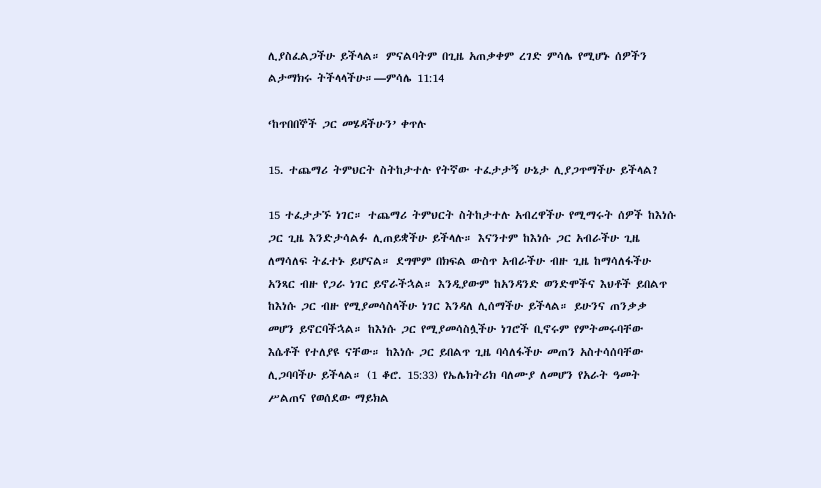ሊያስፈልጋችሁ ይችላል። ምናልባትም በጊዜ አጠቃቀም ረገድ ምሳሌ የሚሆኑ ሰዎችን ልታማክሩ ትችላላችሁ።—ምሳሌ 11:14

‘ከጥበበኞች ጋር መሄዳችሁን’ ቀጥሉ

15. ተጨማሪ ትምህርት ስትከታተሉ የትኛው ተፈታታኝ ሁኔታ ሊያጋጥማችሁ ይችላል?

15 ተፈታታኙ ነገር። ተጨማሪ ትምህርት ስትከታተሉ አብረዋችሁ የሚማሩት ሰዎች ከእነሱ ጋር ጊዜ እንድታሳልፉ ሊጠይቋችሁ ይችላሉ። እናንተም ከእነሱ ጋር አብራችሁ ጊዜ ለማሳለፍ ትፈተኑ ይሆናል። ደግሞም በክፍል ውስጥ አብራችሁ ብዙ ጊዜ ከማሳለፋችሁ አንጻር ብዙ የጋራ ነገር ይኖራችኋል። እንዲያውም ከአንዳንድ ወንድሞችና እህቶች ይበልጥ ከእነሱ ጋር ብዙ የሚያመሳስላችሁ ነገር እንዳለ ሊሰማችሁ ይችላል። ይሁንና ጠንቃቃ መሆን ይኖርባችኋል። ከእነሱ ጋር የሚያመሳስሏችሁ ነገሮች ቢኖሩም የምትመሩባቸው እሴቶች የተለያዩ ናቸው። ከእነሱ ጋር ይበልጥ ጊዜ ባሳለፋችሁ መጠን አስተሳሰባቸው ሊጋባባችሁ ይችላል። (1 ቆሮ. 15:33) የኤሌክትሪክ ባለሙያ ለመሆን የአራት ዓመት ሥልጠና የወሰደው ማይክል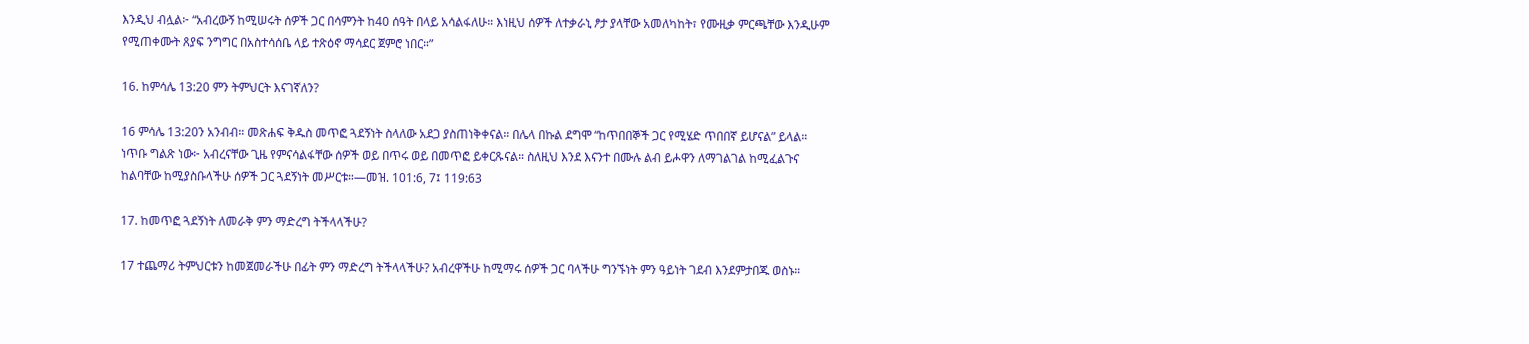እንዲህ ብሏል፦ “አብረውኝ ከሚሠሩት ሰዎች ጋር በሳምንት ከ40 ሰዓት በላይ አሳልፋለሁ። እነዚህ ሰዎች ለተቃራኒ ፆታ ያላቸው አመለካከት፣ የሙዚቃ ምርጫቸው እንዲሁም የሚጠቀሙት ጸያፍ ንግግር በአስተሳሰቤ ላይ ተጽዕኖ ማሳደር ጀምሮ ነበር።”

16. ከምሳሌ 13:20 ምን ትምህርት እናገኛለን?

16 ምሳሌ 13:20ን አንብብ። መጽሐፍ ቅዱስ መጥፎ ጓደኝነት ስላለው አደጋ ያስጠነቅቀናል። በሌላ በኩል ደግሞ “ከጥበበኞች ጋር የሚሄድ ጥበበኛ ይሆናል” ይላል። ነጥቡ ግልጽ ነው፦ አብረናቸው ጊዜ የምናሳልፋቸው ሰዎች ወይ በጥሩ ወይ በመጥፎ ይቀርጹናል። ስለዚህ እንደ እናንተ በሙሉ ልብ ይሖዋን ለማገልገል ከሚፈልጉና ከልባቸው ከሚያስቡላችሁ ሰዎች ጋር ጓደኝነት መሥርቱ።—መዝ. 101:6, 7፤ 119:63

17. ከመጥፎ ጓደኝነት ለመራቅ ምን ማድረግ ትችላላችሁ?

17 ተጨማሪ ትምህርቱን ከመጀመራችሁ በፊት ምን ማድረግ ትችላላችሁ? አብረዋችሁ ከሚማሩ ሰዎች ጋር ባላችሁ ግንኙነት ምን ዓይነት ገደብ እንደምታበጁ ወስኑ።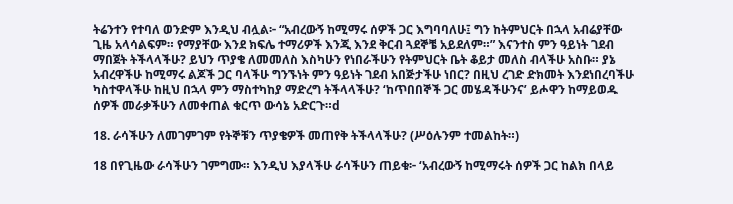ትሬንተን የተባለ ወንድም እንዲህ ብሏል፦ “አብረውኝ ከሚማሩ ሰዎች ጋር እግባባለሁ፤ ግን ከትምህርት በኋላ አብሬያቸው ጊዜ አላሳልፍም። የማያቸው እንደ ክፍሌ ተማሪዎች እንጂ እንደ ቅርብ ጓደኞቼ አይደለም።” እናንተስ ምን ዓይነት ገደብ ማበጀት ትችላላችሁ? ይህን ጥያቄ ለመመለስ እስካሁን የነበራችሁን የትምህርት ቤት ቆይታ መለስ ብላችሁ አስቡ። ያኔ አብረዋችሁ ከሚማሩ ልጆች ጋር ባላችሁ ግንኙነት ምን ዓይነት ገደብ አበጅታችሁ ነበር? በዚህ ረገድ ድክመት እንደነበረባችሁ ካስተዋላችሁ ከዚህ በኋላ ምን ማስተካከያ ማድረግ ትችላላችሁ? ‘ከጥበበኞች ጋር መሄዳችሁንና’ ይሖዋን ከማይወዱ ሰዎች መራቃችሁን ለመቀጠል ቁርጥ ውሳኔ አድርጉ።d

18. ራሳችሁን ለመገምገም የትኞቹን ጥያቄዎች መጠየቅ ትችላላችሁ? (ሥዕሉንም ተመልከት።)

18 በየጊዜው ራሳችሁን ገምግሙ። እንዲህ እያላችሁ ራሳችሁን ጠይቁ፦ ‘አብረውኝ ከሚማሩት ሰዎች ጋር ከልክ በላይ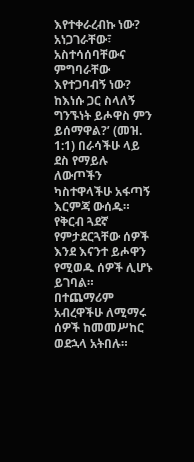እየተቀራረብኩ ነው? አነጋገራቸው፣ አስተሳሰባቸውና ምግባራቸው እየተጋባብኝ ነው? ከእነሱ ጋር ስላለኝ ግንኙነት ይሖዋስ ምን ይሰማዋል?’ (መዝ. 1:1) በራሳችሁ ላይ ደስ የማይሉ ለውጦችን ካስተዋላችሁ አፋጣኝ እርምጃ ውሰዱ። የቅርብ ጓደኛ የምታደርጓቸው ሰዎች እንደ እናንተ ይሖዋን የሚወዱ ሰዎች ሊሆኑ ይገባል። በተጨማሪም አብረዋችሁ ለሚማሩ ሰዎች ከመመሥከር ወደኋላ አትበሉ።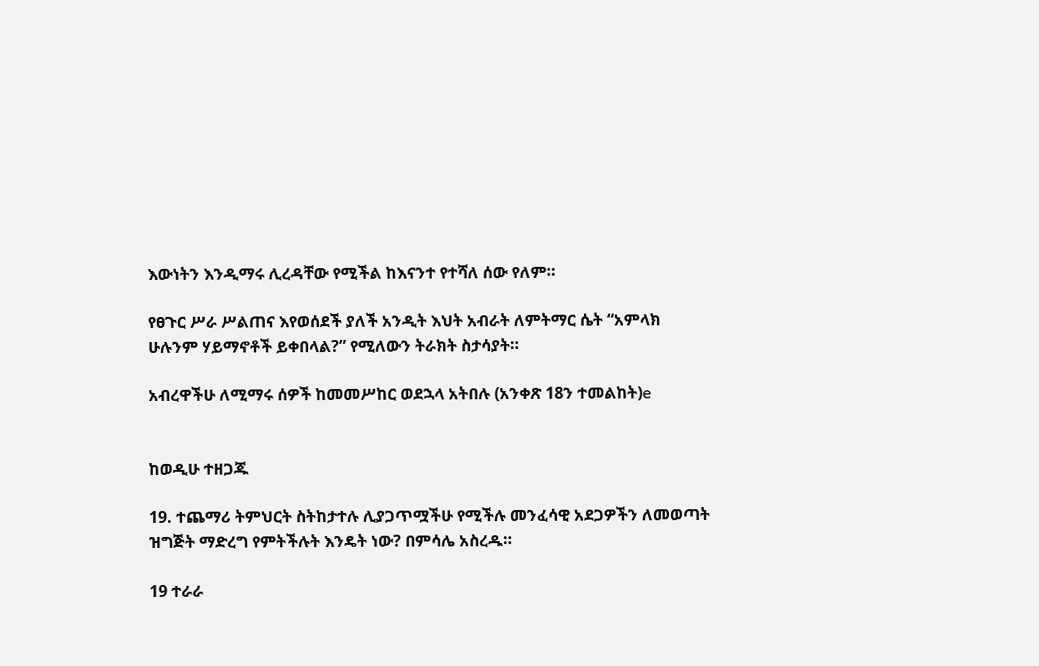እውነትን እንዲማሩ ሊረዳቸው የሚችል ከእናንተ የተሻለ ሰው የለም።

የፀጉር ሥራ ሥልጠና እየወሰደች ያለች አንዲት እህት አብራት ለምትማር ሴት “አምላክ ሁሉንም ሃይማኖቶች ይቀበላል?” የሚለውን ትራክት ስታሳያት።

አብረዋችሁ ለሚማሩ ሰዎች ከመመሥከር ወደኋላ አትበሉ (አንቀጽ 18ን ተመልከት)e


ከወዲሁ ተዘጋጁ

19. ተጨማሪ ትምህርት ስትከታተሉ ሊያጋጥሟችሁ የሚችሉ መንፈሳዊ አደጋዎችን ለመወጣት ዝግጅት ማድረግ የምትችሉት እንዴት ነው? በምሳሌ አስረዱ።

19 ተራራ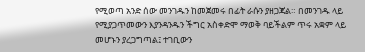የሚወጣ አንድ ሰው መንገዱን ከመጀመሩ በፊት ራሱን ያዘጋጃል። በመንገዱ ላይ የሚያጋጥመውን እያንዳንዱን ችግር አስቀድሞ ማወቅ ባይችልም ጥሩ አቋም ላይ መሆኑን ያረጋግጣል፤ ተገቢውን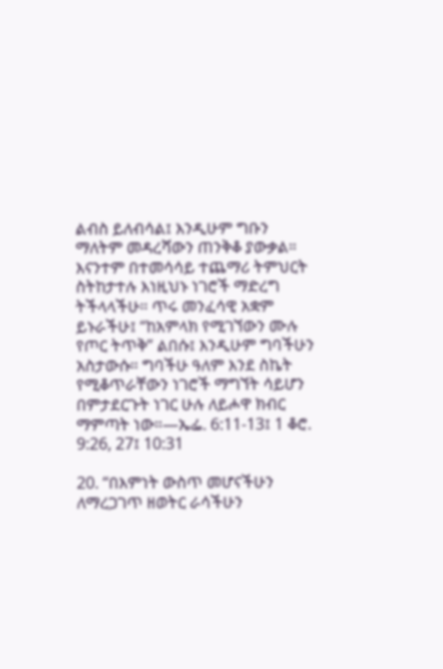ልብስ ይለብሳል፤ እንዲሁም ግቡን ማለትም መዳረሻውን ጠንቅቆ ያውቃል። እናንተም በተመሳሳይ ተጨማሪ ትምህርት ስትከታተሉ እነዚህኑ ነገሮች ማድረግ ትችላላችሁ። ጥሩ መንፈሳዊ አቋም ይኑራችሁ፤ “ከአምላክ የሚገኘውን ሙሉ የጦር ትጥቅ” ልበሱ፤ እንዲሁም ግባችሁን አስታውሱ። ግባችሁ ዓለም እንደ ስኬት የሚቆጥራቸውን ነገሮች ማግኘት ሳይሆን በምታደርጉት ነገር ሁሉ ለይሖዋ ክብር ማምጣት ነው።—ኤፌ. 6:11-13፤ 1 ቆሮ. 9:26, 27፤ 10:31

20. “በእምነት ውስጥ መሆናችሁን ለማረጋገጥ ዘወትር ራሳችሁን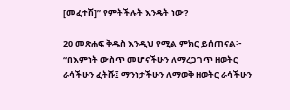[መፈተሽ]” የምትችሉት እንዴት ነው?

20 መጽሐፍ ቅዱስ እንዲህ የሚል ምክር ይሰጠናል፦ “በእምነት ውስጥ መሆናችሁን ለማረጋገጥ ዘወትር ራሳችሁን ፈትሹ፤ ማንነታችሁን ለማወቅ ዘወትር ራሳችሁን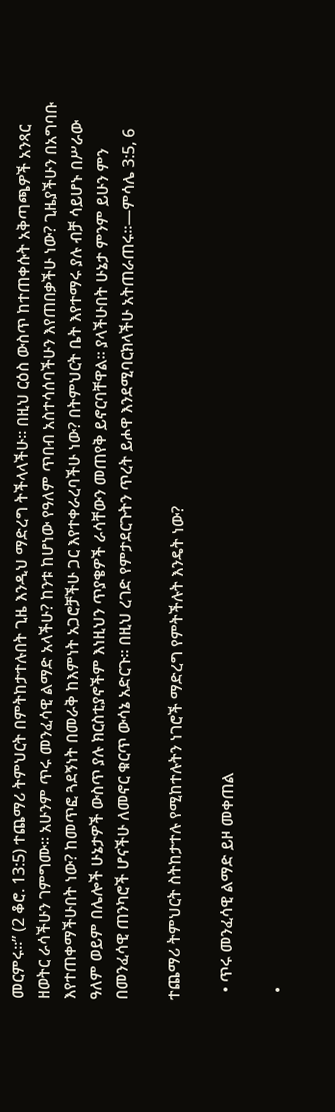መርምሩ።” (2 ቆሮ. 13:5) ተጨማሪ ትምህርት በምትከታተሉበት ጊዜ እንዲህ ማድረግ ትችላላችሁ። በዚህ ርዕስ ውስጥ ከተጠቀሱት አቅጣጫዎች አንጻር ዘወትር ራሳችሁን ገምግሙ። አሁንም ጥሩ መንፈሳዊ ልማድ አላችሁ? ከንቱ ከሆነው የዓለም ጥበብ አስተሳሰባችሁን እየጠበቃችሁ ነው? ጊዜያችሁን በአግባቡ እየተጠቀማችሁበት ነው? ከመጥፎ ጓደኝነት በመራቅ ከእምነት አጋሮቻችሁ ጋር እየተቀራረባችሁ ነው? በትምህርት ቤት እየተማሩ ያሉ ብቻ ሳይሆኑ በሥራው ዓለም ወይም በሌሎች ሁኔታዎች ውስጥ ያሉ ክርስቲያኖችም እነዚህን ጥያቄዎች ራሳቸውን መጠየቅ ይኖርባቸዋል። ያላችሁበት ሁኔታ ምንም ይሁን ምን በመንፈሳዊ ጠንካሮች ሆናችሁ ለመኖር ቁርጥ ውሳኔ አድርጉ። በዚህ ረገድ የምታደርጉትን ጥረት ይሖዋ እንደሚባርክላችሁ አትጠራጠሩ።—ምሳሌ 3:5, 6

ተጨማሪ ትምህርት ስትከታተሉ የሚከተሉትን ነገሮች ማድረግ የምትችሉት እንዴት ነው?

  • ጥሩ መንፈሳዊ ልማድ ይዞ መቀጠል

  •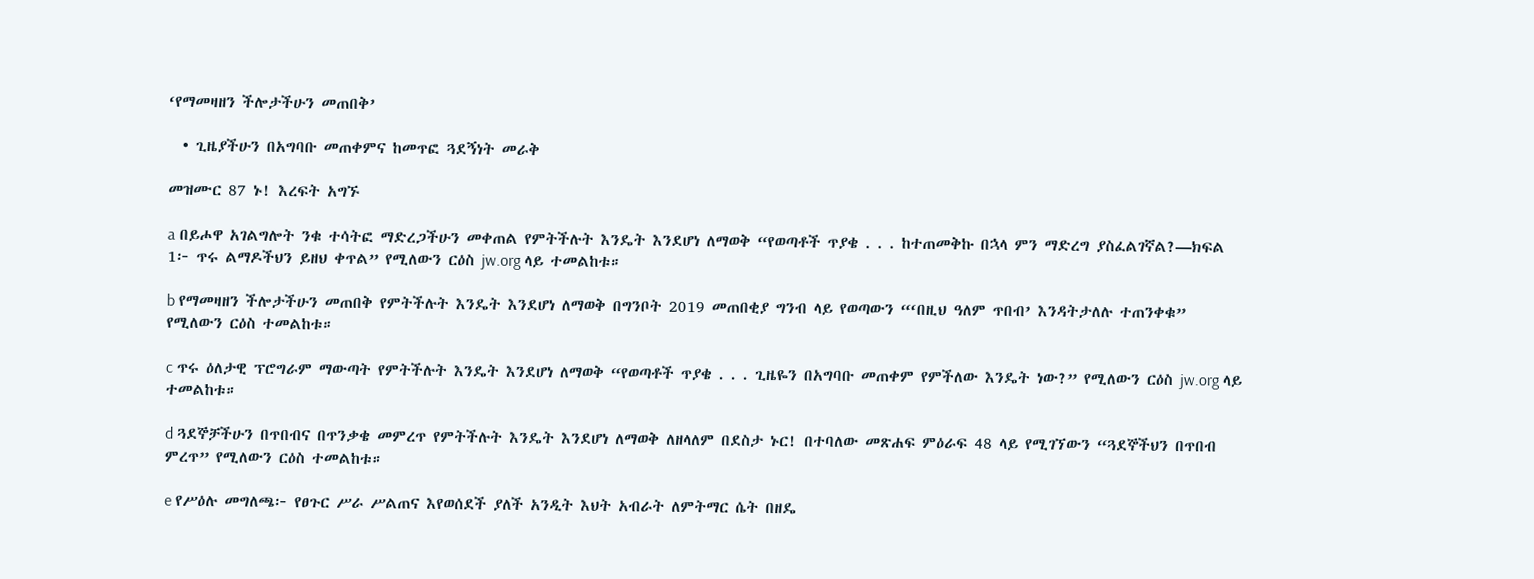‘የማመዛዘን ችሎታችሁን መጠበቅ’

  • ጊዜያችሁን በአግባቡ መጠቀምና ከመጥፎ ጓደኝነት መራቅ

መዝሙር 87 ኑ! እረፍት አግኙ

a በይሖዋ አገልግሎት ንቁ ተሳትፎ ማድረጋችሁን መቀጠል የምትችሉት እንዴት እንደሆነ ለማወቅ “የወጣቶች ጥያቄ . . . ከተጠመቅኩ በኋላ ምን ማድረግ ያስፈልገኛል?—ክፍል 1፦ ጥሩ ልማዶችህን ይዘህ ቀጥል” የሚለውን ርዕስ jw.org ላይ ተመልከቱ።

b የማመዛዘን ችሎታችሁን መጠበቅ የምትችሉት እንዴት እንደሆነ ለማወቅ በግንቦት 2019 መጠበቂያ ግንብ ላይ የወጣውን “‘በዚህ ዓለም ጥበብ’ እንዳትታለሉ ተጠንቀቁ” የሚለውን ርዕስ ተመልከቱ።

c ጥሩ ዕለታዊ ፕሮግራም ማውጣት የምትችሉት እንዴት እንደሆነ ለማወቅ “የወጣቶች ጥያቄ . . . ጊዜዬን በአግባቡ መጠቀም የምችለው እንዴት ነው?” የሚለውን ርዕስ jw.org ላይ ተመልከቱ።

d ጓደኞቻችሁን በጥበብና በጥንቃቄ መምረጥ የምትችሉት እንዴት እንደሆነ ለማወቅ ለዘላለም በደስታ ኑር! በተባለው መጽሐፍ ምዕራፍ 48 ላይ የሚገኘውን “ጓደኞችህን በጥበብ ምረጥ” የሚለውን ርዕስ ተመልከቱ።

e የሥዕሉ መግለጫ፦ የፀጉር ሥራ ሥልጠና እየወሰደች ያለች አንዲት እህት አብራት ለምትማር ሴት በዘዴ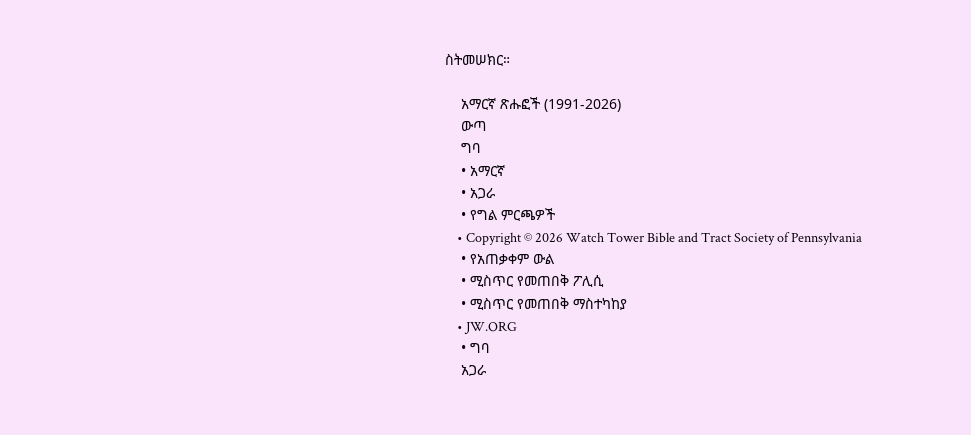ስትመሠክር።

    አማርኛ ጽሑፎች (1991-2026)
    ውጣ
    ግባ
    • አማርኛ
    • አጋራ
    • የግል ምርጫዎች
    • Copyright © 2026 Watch Tower Bible and Tract Society of Pennsylvania
    • የአጠቃቀም ውል
    • ሚስጥር የመጠበቅ ፖሊሲ
    • ሚስጥር የመጠበቅ ማስተካከያ
    • JW.ORG
    • ግባ
    አጋራ